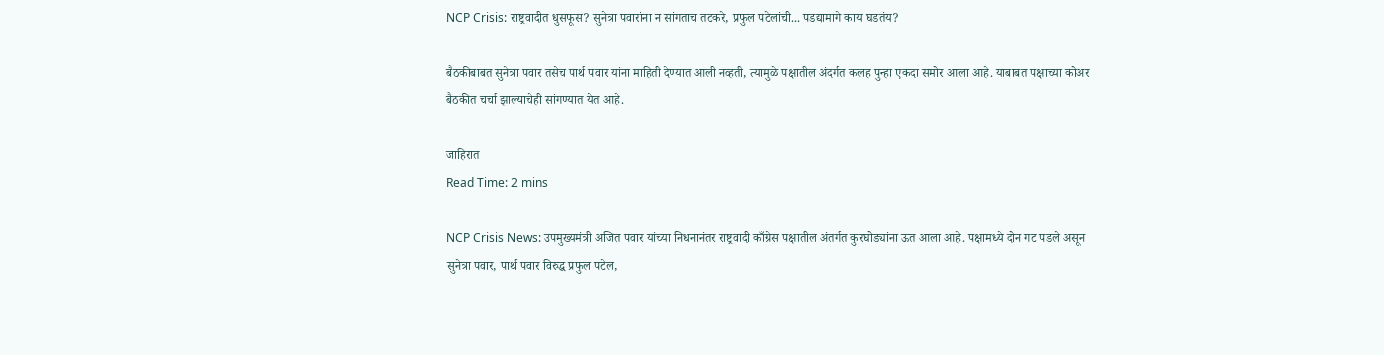NCP Crisis: राष्ट्रवादीत धुसफूस? सुनेत्रा पवारांना न सांगताच तटकरे, प्रफुल पटेलांची... पडद्यामागे काय घडतंय?

बैठकीबाबत सुनेत्रा पवार तसेच पार्थ पवार यांना माहिती देण्यात आली नव्हती, त्यामुळे पक्षातील अंदर्गत कलह पुन्हा एकदा समोर आला आहे. याबाबत पक्षाच्या कोअर बैठकीत चर्चा झाल्याचेही सांगण्यात येत आहे.

जाहिरात
Read Time: 2 mins

NCP Crisis News: उपमुख्यमंत्री अजित पवार यांच्या निधनानंतर राष्ट्रवादी काँग्रेस पक्षातील अंतर्गत कुरघोड्यांना ऊत आला आहे. पक्षामध्ये दोन गट पडले असून सुनेत्रा पवार, पार्थ पवार विरुद्ध प्रफुल पटेल,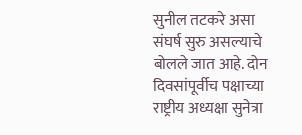सुनील तटकरे असा संघर्ष सुरु असल्याचे बोलले जात आहे. दोन दिवसांपूर्वीच पक्षाच्या राष्ट्रीय अध्यक्षा सुनेत्रा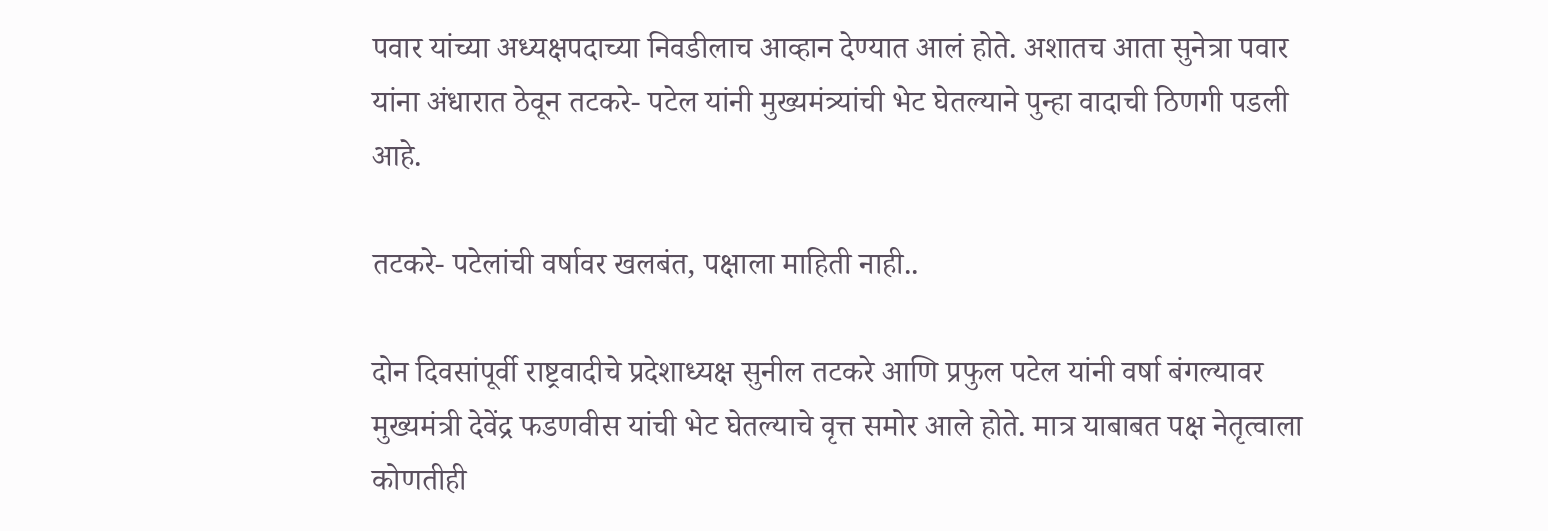पवार यांच्या अध्यक्षपदाच्या निवडीलाच आव्हान देण्यात आलं होते. अशातच आता सुनेत्रा पवार यांना अंधारात ठेवून तटकरे- पटेल यांनी मुख्यमंत्र्यांची भेट घेतल्याने पुन्हा वादाची ठिणगी पडली आहे.

तटकरे- पटेलांची वर्षावर खलबंत, पक्षाला माहिती नाही..

दोन दिवसांपूर्वी राष्ट्रवादीचे प्रदेशाध्यक्ष सुनील तटकरे आणि प्रफुल पटेल यांनी वर्षा बंगल्यावर मुख्यमंत्री देवेंद्र फडणवीस यांची भेट घेतल्याचे वृत्त समोर आले होते. मात्र याबाबत पक्ष नेतृत्वाला कोणतीही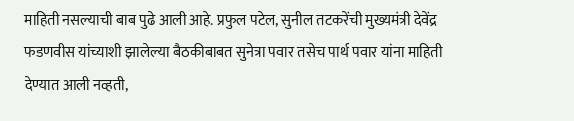माहिती नसल्याची बाब पुढे आली आहे. प्रफुल पटेल, सुनील तटकरेंची मुख्यमंत्री देवेंद्र फडणवीस यांच्याशी झालेल्या बैठकीबाबत सुनेत्रा पवार तसेच पार्थ पवार यांना माहिती देण्यात आली नव्हती,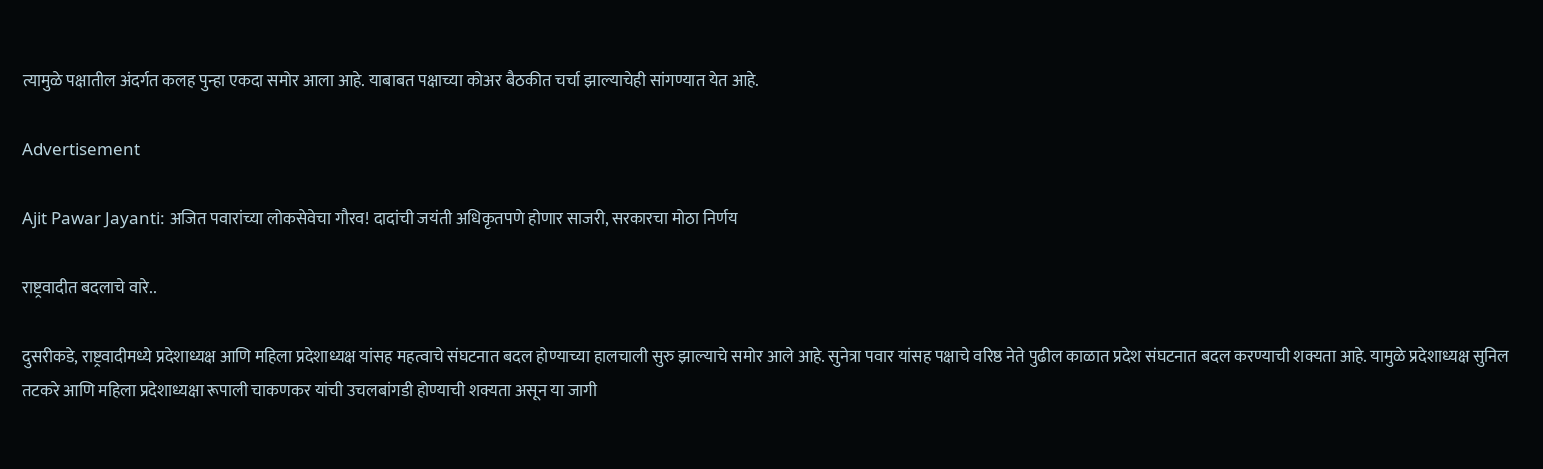त्यामुळे पक्षातील अंदर्गत कलह पुन्हा एकदा समोर आला आहे. याबाबत पक्षाच्या कोअर बैठकीत चर्चा झाल्याचेही सांगण्यात येत आहे.

Advertisement

Ajit Pawar Jayanti: अजित पवारांच्या लोकसेवेचा गौरव! दादांची जयंती अधिकृतपणे होणार साजरी, सरकारचा मोठा निर्णय

राष्ट्रवादीत बदलाचे वारे..

दुसरीकडे, राष्ट्रवादीमध्ये प्रदेशाध्यक्ष आणि महिला प्रदेशाध्यक्ष यांसह महत्वाचे संघटनात बदल होण्याच्या हालचाली सुरु झाल्याचे समोर आले आहे. सुनेत्रा पवार यांसह पक्षाचे वरिष्ठ नेते पुढील काळात प्रदेश संघटनात बदल करण्याची शक्यता आहे. यामुळे प्रदेशाध्यक्ष सुनिल तटकरे आणि महिला प्रदेशाध्यक्षा रूपाली चाकणकर यांची उचलबांगडी होण्याची शक्यता असून या जागी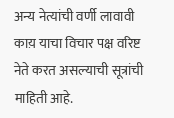अन्य नेत्यांची वर्णी लावावी काय़ याचा विचार पक्ष वरिष्ट नेते करत असल्याची सूत्रांची माहिती आहे.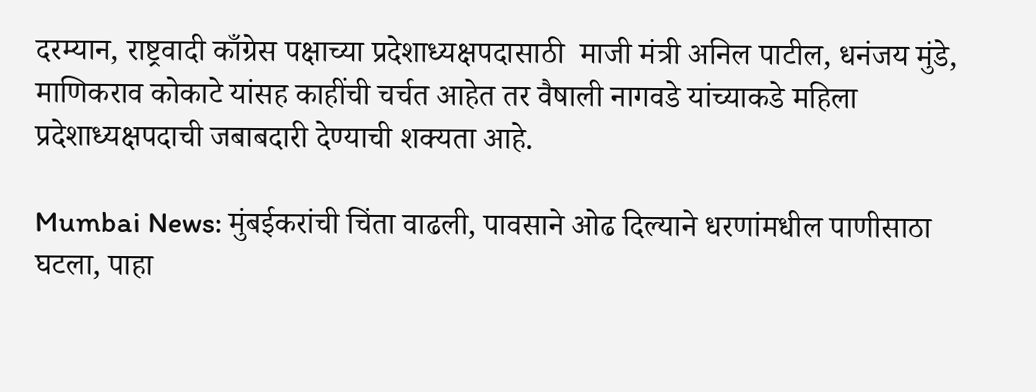दरम्यान, राष्ट्रवादी काँग्रेस पक्षाच्या प्रदेशाध्यक्षपदासाठी  माजी मंत्री अनिल पाटील, धनंजय मुंडे, माणिकराव कोकाटे यांसह काहींची चर्चत आहेत तर वैषाली नागवडे यांच्याकडे महिला प्रदेशाध्यक्षपदाची जबाबदारी देण्याची शक्यता आहे.

Mumbai News: मुंबईकरांची चिंता वाढली, पावसाने ओढ दिल्याने धरणांमधील पाणीसाठा घटला, पाहा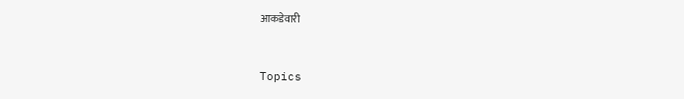आकडेवारी


Topics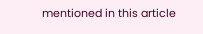mentioned in this article